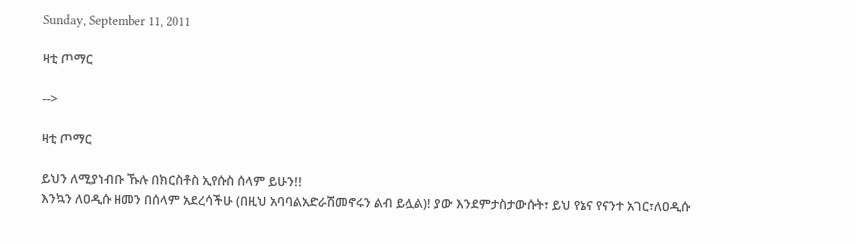Sunday, September 11, 2011

ዛቲ ጦማር

-->

ዛቲ ጦማር

ይህን ለሚያነብቡ ኹሉ በክርስቶስ ኢየሱስ ሰላም ይሁን!!
እንኳን ለዐዲሱ ዘመን በሰላም አደረሳችሁ (በዚህ አባባልአድራሽመኖሩን ልብ ይሏል)! ያው እንደምታስታውሱት፣ ይህ የኔና የናንተ አገር፣ለዐዲሱ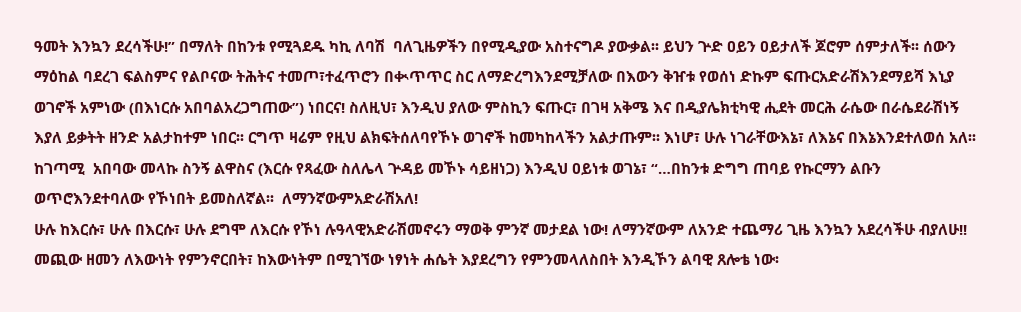ዓመት እንኳን ደረሳችሁ!” በማለት በከንቱ የሚጓደዱ ካኪ ለባሽ  ባለጊዜዎችን በየሚዲያው አስተናግዶ ያውቃል፡፡ ይህን ጕድ ዐይን ዐይታለች ጆሮም ሰምታለች፡፡ ሰውን ማዕከል ባደረገ ፍልስምና የልቦናው ትሕትና ተመጦ፣ተፈጥሮን በቊጥጥር ስር ለማድረግእንደሚቻለው በእውን ቅዠቱ የወሰነ ድኩም ፍጡርአድራሽእንደማይሻ እኒያ ወገኖች አምነው (በእነርሱ አበባልአረጋግጠው”) ነበርና! ስለዚህ፣ እንዲህ ያለው ምስኪን ፍጡር፣ በገዛ አቅሜ እና በዲያሌክቲካዊ ሒደት መርሕ ራሴው በራሴደራሽነኝ እያለ ይቃትት ዘንድ አልታከተም ነበር፡፡ ርግጥ ዛሬም የዚህ ልክፍትሰለባየኾኑ ወገኖች ከመካከላችን አልታጡም፡፡ እነሆ፣ ሁሉ ነገራቸውእኔ፣ ለእኔና በእኔእንደተለወሰ አለ፡፡ ከገጣሚ  አበባው መላኩ ስንኝ ልዋስና (እርሱ የጻፈው ስለሌላ ጕዳይ መኾኑ ሳይዘነጋ) እንዲህ ዐይነቱ ወገኔ፣ “…በከንቱ ድግግ ጠባይ የኩርማን ልቡን ወጥሮእንደተባለው የኾነበት ይመስለኛል፡፡  ለማንኛውምአድራሽአለ!
ሁሉ ከእርሱ፣ ሁሉ በእርሱ፣ ሁሉ ደግሞ ለእርሱ የኾነ ሉዓላዊአድራሽመኖሩን ማወቅ ምንኛ መታደል ነው! ለማንኛውም ለአንድ ተጨማሪ ጊዜ እንኳን አደረሳችሁ ብያለሁ!! መጪው ዘመን ለእውነት የምንኖርበት፣ ከእውነትም በሚገኘው ነፃነት ሐሴት እያደረግን የምንመላለስበት እንዲኾን ልባዊ ጸሎቴ ነው፡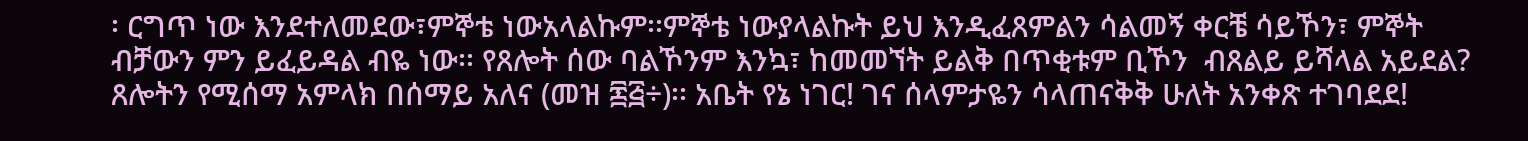፡ ርግጥ ነው እንደተለመደው፣ምኞቴ ነውአላልኩም፡፡ምኞቴ ነውያላልኩት ይህ እንዲፈጸምልን ሳልመኝ ቀርቼ ሳይኾን፣ ምኞት ብቻውን ምን ይፈይዳል ብዬ ነው፡፡ የጸሎት ሰው ባልኾንም እንኳ፣ ከመመኘት ይልቅ በጥቂቱም ቢኾን  ብጸልይ ይሻላል አይደል? ጸሎትን የሚሰማ አምላክ በሰማይ አለና (መዝ ፷፭÷)፡፡ አቤት የኔ ነገር! ገና ሰላምታዬን ሳላጠናቅቅ ሁለት አንቀጽ ተገባደደ!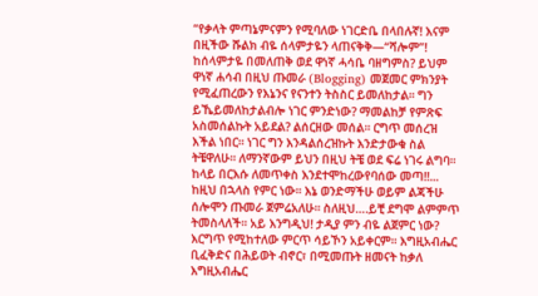“የቃላት ምጣኔምናምን የሚባለው ነገርድቤ በላበሉኛ! እናም በዚችው ሹልክ ብዬ ሰላምታዬን ላጠናቅቅ—“ሻሎም”!
ከሰላምታዬ በመለጠቅ ወደ ዋነኛ ሓሳቤ ባዘግምስ? ይህም ዋነኛ ሐሳብ በዚህ ጡመራ (Blogging) መጀመር ምክንያት የሚፈጠረውን የእኔንና የናንተን ትስስር ይመለከታል፡፡ ግን ይኼይመለከታልብሎ ነገር ምንድነው? ማመልከቻ የምጽፍ አስመሰልኩት አይደል? ልሰርዘው መሰል፡፡ ርግጥ መሰረዝ እችል ነበር፡፡ ነገር ግን እንዳልሰረዝኩት እንድታውቁ ስል ትቼዋለሁ፡፡ ለማንኛውም ይህን በዚህ ትቼ ወደ ፍሬ ነገሩ ልግባ፡፡ ከላይ በርእሱ ለመጥቀስ እንደተሞከረውየባሰው መጣ!!...
ከዚህ በኋላስ የምር ነው፡፡ እኔ ወንድማችሁ ወይም ልጃችሁ ሰሎሞን ጡመራ ጀምሬአለሁ፡፡ ስለዚህ….ይቺ ደግሞ ልምምጥ ትመስላለች፡፡ አይ እንግዲህ! ታዲያ ምን ብዬ ልጀምር ነው? እርግጥ የሚከተለው ምርጥ ሳይኾን አይቀርም፡፡ እግዚአብሔር ቢፈቅድና በሕይወት ብኖር፣ በሚመጡት ዘመናት ከቃለ እግዚአብሔር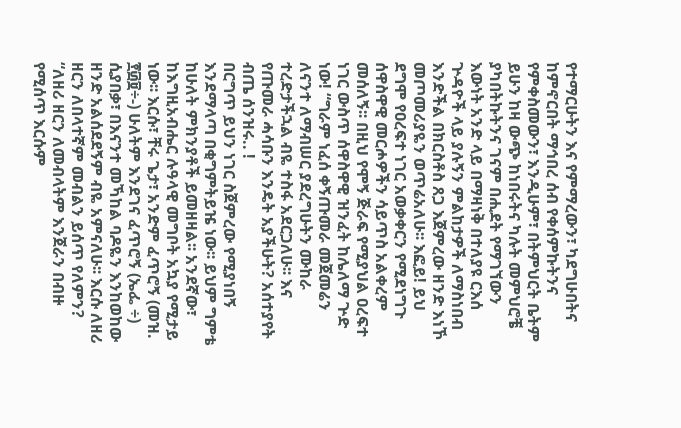የተማርሁትን እና የምማረውን፣ ካደግሁበትና ከምኖርበት ማኅበረ ሰብ የቀሰምኩትንና የምቀስመውን፣ እንዲሁም፣ በትምህርት ቤትም ይሁን ከዛ ውጭ ከነበሩትና ካሉት መምህሮቼ ያካበትኩትንና ገናም በሒደት የማገኘውን እውነት አንድ ላይ በማዛነቅ በተለያዩ ርእሰ ጕዳዮች ላይ ያሉኝን ምልከታዎች ለማስነበብ እንድችል በክርስቶስ ጸጋ እጀምረው ዘንድ እነኾ መጦመሪያዬን ወጥሬአለሁ፡፡ እፎይ! ይህ ደግሞ የዐረፍተ ነገር አወቃቀርን የሚደነግጉ ሰዋስዋዊ መርሖዎችን ሳይጥስ አልቀረም መሰለኝ፡፡ በዚህ የሞኝ ጅራፍ የሚያህል ዐረፍተ ነገር ውስጥ ሰዋስዋዊ ዝንፈት ከሌለማ ጕድ ነው! “ግራም ነፈሰ ቀኝጡመራ መጀመሬን ለናንተ ለማብሠር ያደረግሁትን ሙከራ ተረድታችኋል ብዬ ተስፋ አደርጋለሁ፡፡ እና የጡመራ ሓሳቡን እንዴት አያችሁት? አሰተያየት ብጤ ሰንዝሩ.. !
በርግጥ ይህን ነገር ስጀምረው የሚያነበኝ እንደማላጣ በቂግምትይዤ ነው፡፡ ይህም ግምቴ ከሁለት ምክንያቶች ይመዘዛል፡፡ አንደኛው፣ ከእግዚአብሔር ሉዓላዊ መግቦት አኳያ የሚታይ ነው፡፡ እርሱ፣ ቸሩ ጌታ፣ አንድም ፈጥሮኝ (መዝ. ፻፴፱÷-) ሁለትም እንደገና ፈጥሮኝ (ኤፌ ÷) ሲያበቃ፣ በእናንተ መኻከል ባዶዬን እንከወከው ዘንድ አልሰደደኝም ብዬ አምናለሁ፡፡ እርሱ ለዘሪ ዘርን ለበላተኛም መብልን ይሰጥ የለምን? “ለዘሪ ዘርን ለመብላትም እንጀራን በብዙ የሚሰጥ እርሱም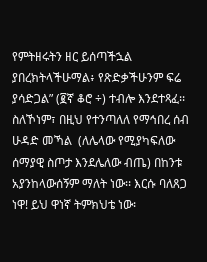የምትዘሩትን ዘር ይሰጣችኋል ያበረክትላችሁማል፥ የጽድቃችሁንም ፍሬ ያሳድጋል” (፪ኛ ቆሮ ÷) ተብሎ እንደተጻፈ፡፡ ስለኾነም፣ በዚህ የተንጣለለ የማኅበረ ሰብ ሁዳድ መኻል  (ለሌላው የሚያካፍለው ሰማያዊ ስጦታ እንደሌለው ብጤ) በከንቱ አያንከላውሰኝም ማለት ነው፡፡ እርሱ ባለጸጋ ነዋ! ይህ ዋነኛ ትምክህቴ ነው፡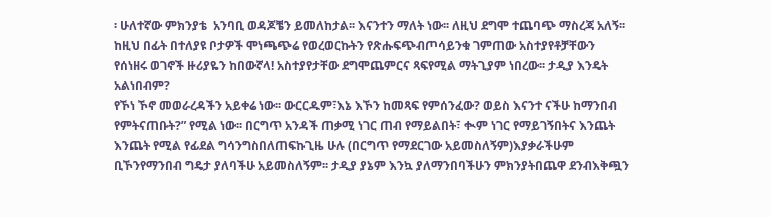፡ ሁለተኛው ምክንያቴ  አንባቢ ወዳጆቼን ይመለከታል፡፡ እናንተን ማለት ነው፡፡ ለዚህ ደግሞ ተጨባጭ ማስረጃ አለኝ፡፡ ከዚህ በፊት በተለያዩ ቦታዎች ሞነጫጭሬ የወረወርኩትን የጽሑፍጭብጦሳይንቁ ገምጠው አስተያየቶቻቸውን የሰነዘሩ ወገኖች ዙሪያዬን ከበውኛላ! አስተያየታቸው ደግሞጨምርና ጻፍየሚል ማትጊያም ነበረው፡፡ ታዲያ እንዴት አልነበብም?
የኾነ ኾኖ መወራረዳችን አይቀሬ ነው፡፡ ውርርዱም፣እኔ እኾን ከመጻፍ የምሰንፈው? ወይስ እናንተ ናችሁ ከማንበብ የምትናጠቡት?” የሚል ነው፡፡ በርግጥ አንዳች ጠቃሚ ነገር ጠብ የማይልበት፣ ቊም ነገር የማይገኝበትና እንጨት እንጨት የሚል የፊደል ግሳንግስበለጠፍኩጊዜ ሁሉ (በርግጥ የማደርገው አይመስለኝም)እያቃራችሁም ቢኾንየማንበብ ግዴታ ያለባችሁ አይመስለኝም፡፡ ታዲያ ያኔም እንኳ ያለማንበባችሁን ምክንያትበጨዋ ደንብእቅጯን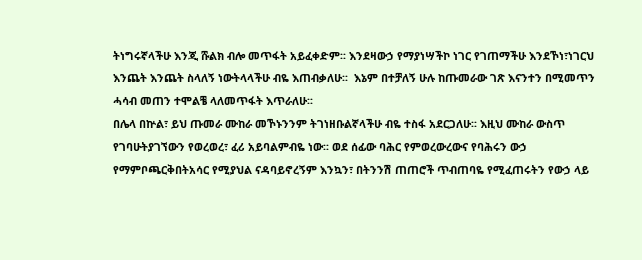ትነግሩኛላችሁ እንጂ ሹልክ ብሎ መጥፋት አይፈቀድም፡፡ እንደዛውኃ የማያነሣችኮ ነገር የገጠማችሁ እንደኾነ፣ነገርህ እንጨት እንጨት ስላለኝ ነውትላላችሁ ብዬ እጠብቃለሁ፡፡  እኔም በተቻለኝ ሁሉ ከጡመራው ገጽ እናንተን በሚመጥን ሓሳብ መጠን ተሞልቼ ላለመጥፋት እጥራለሁ፡፡
በሌላ በኵል፣ ይህ ጡመራ ሙከራ መኾኑንንም ትገነዘቡልኛላችሁ ብዬ ተስፋ አደርጋለሁ፡፡ እዚህ ሙከራ ውስጥ የገባሁትያገኘውን የወረወረ፣ ፈሪ አይባልምብዬ ነው፡፡ ወደ ሰፊው ባሕር የምወረውረውና የባሕሩን ውኃ የማምቦጫርቅበትአሳር የሚያህል ናዳባይኖረኝም እንኳን፣ በትንንሽ ጠጠሮች ጥብጠባዬ የሚፈጠሩትን የውኃ ላይ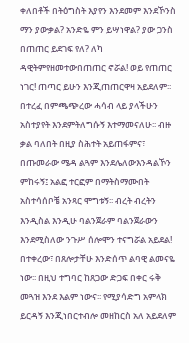ቀለበቶች በትዕግስት እያየን እንደመም እንደኾንስ ማን ያውቃል? አንድዬ ምን ይሣነዋል? ያው ጋንስ በጠጠር ይደገፍ የለ? ለካ ዳዊትምየዘመተውበጠጠር ኖሯል! ወይ የጠጠር ነገር! ጠጣር ይሁን እንጂጠጠርዋዛ አይደለም፡፡
በተረፈ በምጫጭረው ሓሳብ ላይ ያላችሁን አስተያየት እንደምትለግሱኝ እተማመናለሁ፡፡ ብዙ ቃል ባለበት በዚያ ስሕተት አይጠፋምና፣ በጡመራው ሜዳ ልጓም እንደሌለውእንዳልኾን ምከሩኝ፤ አልፎ ተርፎም በማትስማሙበት አስተሳሰቦቼ አንጻር ሞግቱኝ፡፡ ብረት ብረትን እንዲስል እንዲሁ ባልንጀራም ባልንጀራውን እንደሚስለው ንጉሥ ሰሎሞን ተናግሯል አይደል! በተቀረው፣ በጸሎታቸሁ እንድሰጥ ልባዊ ልመናዬ ነው፡፡ በዚህ ተግባር ከጸጋው ድጋፍ በቀር ሩቅ መጓዝ እንደ እልም ነውና፡፡ የሚያሳድግ አምላክ ይርዳኝ እንጂነበርተብሎ መዘከርስ አለ አይደለም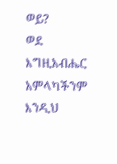ወይ?
ወደ እግዚአብሔር አምላካችንም እንዲህ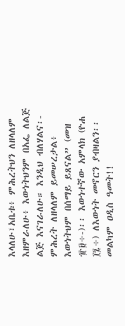እላለሁ፣አቤቱ፥ ምሕረትህን ለዘላለም እዘምራለሁ፥ እውነትህንም በአፌ ለልጅ ልጅ እናገራለሁ። እንዲህ ብለሃልና፡- ምሕረት ለዘላለም ይመሠረታል፥ እውነትህም በሰማይ ይጸናል” (መዝ ፹፱÷-)፡፡ እውነተኛው አምላክ (ዮሐ ፲፯÷) ለእውነት መኖርን ያብዛልን፡፡ መልካም ዐዲስ ዓመት!!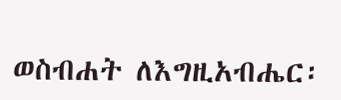ወስብሐት ለእግዚአብሔር፡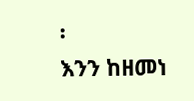፡
እንን ከዘመነ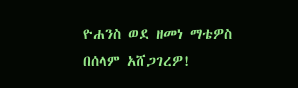ዮሐንስ ወደ ዘመነ ማቴዎስ በሰላም አሸጋገረዎ!